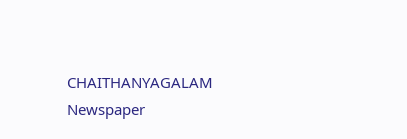CHAITHANYAGALAM
Newspaper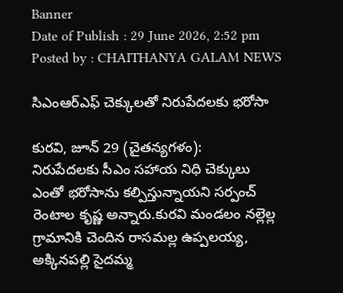Banner
Date of Publish : 29 June 2026, 2:52 pm Posted by : CHAITHANYA GALAM NEWS

సిఎంఆర్ఎఫ్ చెక్కులతో నిరుపేదలకు భరోసా

కురవి, జూన్ 29 (చైతన్యగళం‌):
నిరుపేదలకు సీఎం సహాయ నిధి చెక్కులు ఎంతో భరోసాను కల్పిస్తున్నాయని సర్పంచ్ రెంటాల కృష్ణ అన్నారు.కురవి మండలం నల్లెల్ల గ్రామానికి చెందిన రాసమల్ల ఉప్పలయ్య, అక్కినపల్లి సైదమ్మ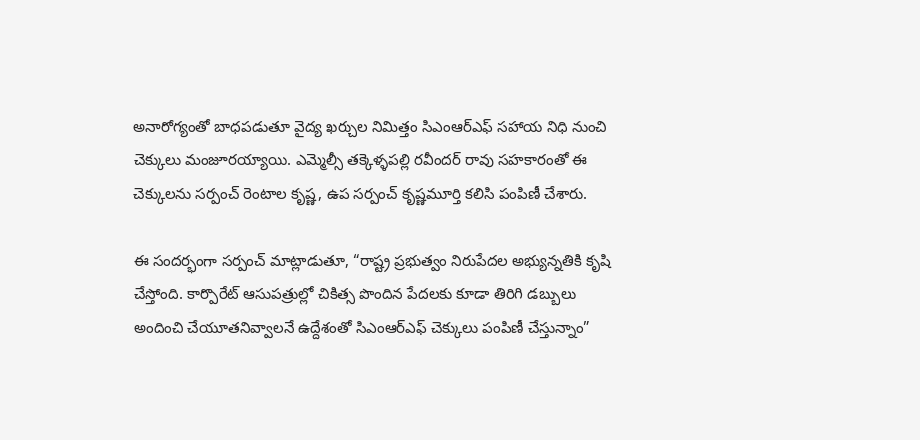అనారోగ్యంతో బాధపడుతూ వైద్య ఖర్చుల నిమిత్తం సిఎంఆర్ఎఫ్ సహాయ నిధి నుంచి చెక్కులు మంజూరయ్యాయి. ఎమ్మెల్సీ తక్కెళ్ళపల్లి రవీందర్ రావు సహకారంతో ఈ చెక్కులను సర్పంచ్ రెంటాల కృష్ణ, ఉప సర్పంచ్ కృష్ణమూర్తి కలిసి పంపిణీ చేశారు.

ఈ సందర్భంగా సర్పంచ్ మాట్లాడుతూ, “రాష్ట్ర ప్రభుత్వం నిరుపేదల అభ్యున్నతికి కృషి చేస్తోంది. కార్పొరేట్ ఆసుపత్రుల్లో చికిత్స పొందిన పేదలకు కూడా తిరిగి డబ్బులు అందించి చేయూతనివ్వాలనే ఉద్దేశంతో సిఎంఆర్ఎఫ్ చెక్కులు పంపిణీ చేస్తున్నాం”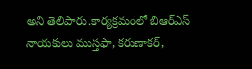అని తెలిపారు.కార్యక్రమంలో బిఆర్ఎస్ నాయకులు ముస్తఫా, కరుణాకర్,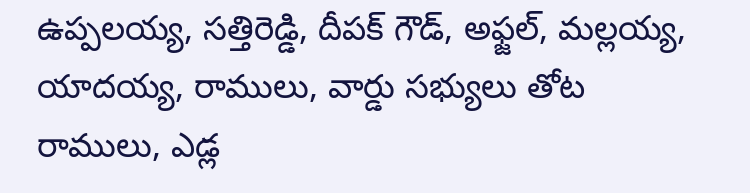ఉప్పలయ్య, సత్తిరెడ్డి, దీపక్ గౌడ్, అఫ్జల్, మల్లయ్య, యాదయ్య, రాములు, వార్డు సభ్యులు తోట రాములు, ఎడ్ల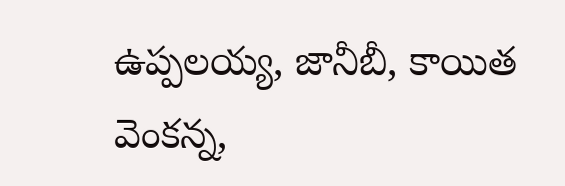ఉప్పలయ్య, జానీబీ, కాయిత వెంకన్న,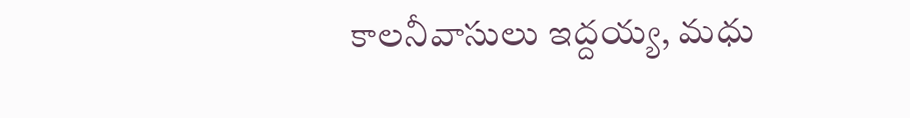కాలనీవాసులు ఇద్దయ్య, మధు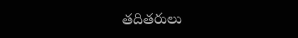తదితరులు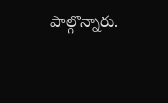పాల్గొన్నారు.